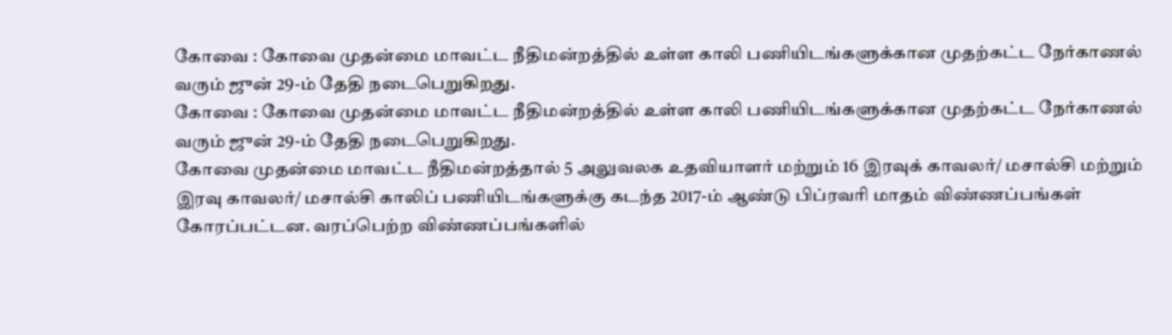கோவை : கோவை முதன்மை மாவட்ட நீதிமன்றத்தில் உள்ள காலி பணியிடங்களுக்கான முதற்கட்ட நேர்காணல் வரும் ஜுன் 29-ம் தேதி நடைபெறுகிறது.
கோவை : கோவை முதன்மை மாவட்ட நீதிமன்றத்தில் உள்ள காலி பணியிடங்களுக்கான முதற்கட்ட நேர்காணல் வரும் ஜுன் 29-ம் தேதி நடைபெறுகிறது.
கோவை முதன்மை மாவட்ட நீதிமன்றத்தால் 5 அலுவலக உதவியாளர் மற்றும் 16 இரவுக் காவலர்/ மசால்சி மற்றும் இரவு காவலர்/ மசால்சி காலிப் பணியிடங்களுக்கு கடந்த 2017-ம் ஆண்டு பிப்ரவரி மாதம் விண்ணப்பங்கள் கோரப்பட்டன. வரப்பெற்ற விண்ணப்பங்களில்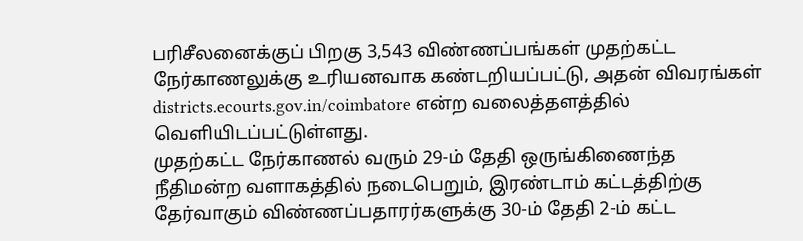பரிசீலனைக்குப் பிறகு 3,543 விண்ணப்பங்கள் முதற்கட்ட நேர்காணலுக்கு உரியனவாக கண்டறியப்பட்டு, அதன் விவரங்கள் districts.ecourts.gov.in/coimbatore என்ற வலைத்தளத்தில் வெளியிடப்பட்டுள்ளது.
முதற்கட்ட நேர்காணல் வரும் 29-ம் தேதி ஒருங்கிணைந்த நீதிமன்ற வளாகத்தில் நடைபெறும், இரண்டாம் கட்டத்திற்கு தேர்வாகும் விண்ணப்பதாரர்களுக்கு 30-ம் தேதி 2-ம் கட்ட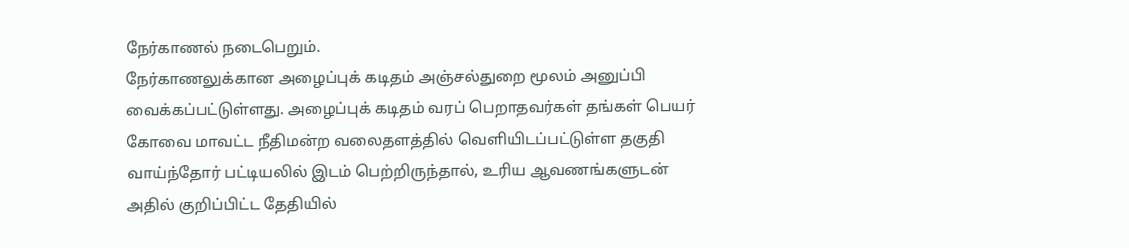நேர்காணல் நடைபெறும்.
நேர்காணலுக்கான அழைப்புக் கடிதம் அஞ்சல்துறை மூலம் அனுப்பி வைக்கப்பட்டுள்ளது. அழைப்புக் கடிதம் வரப் பெறாதவர்கள் தங்கள் பெயர் கோவை மாவட்ட நீதிமன்ற வலைதளத்தில் வெளியிடப்பட்டுள்ள தகுதி வாய்ந்தோர் பட்டியலில் இடம் பெற்றிருந்தால், உரிய ஆவணங்களுடன் அதில் குறிப்பிட்ட தேதியில்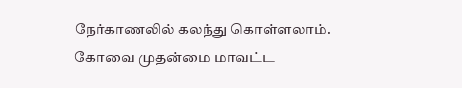நேர்காணலில் கலந்து கொள்ளலாம்.
கோவை முதன்மை மாவட்ட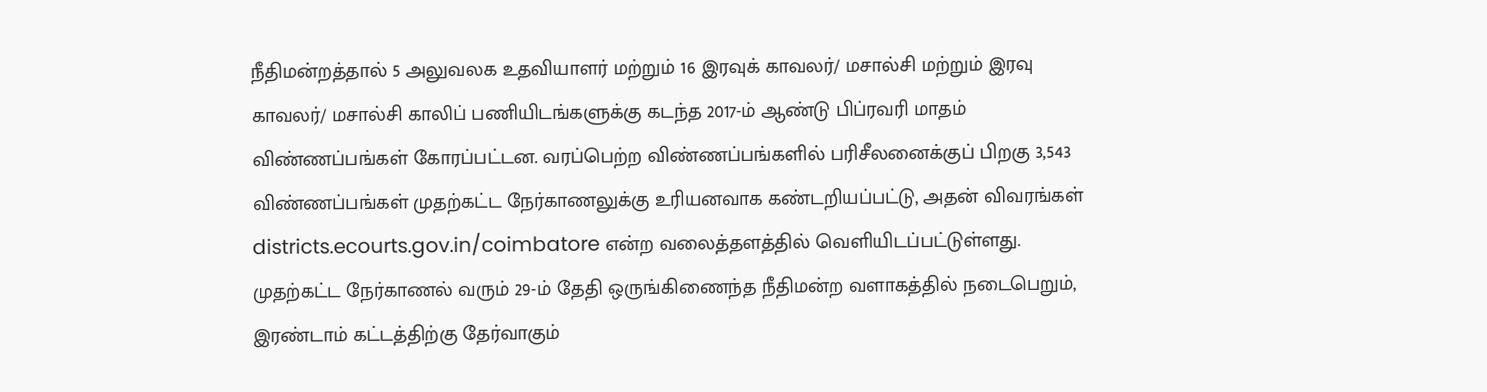நீதிமன்றத்தால் 5 அலுவலக உதவியாளர் மற்றும் 16 இரவுக் காவலர்/ மசால்சி மற்றும் இரவு காவலர்/ மசால்சி காலிப் பணியிடங்களுக்கு கடந்த 2017-ம் ஆண்டு பிப்ரவரி மாதம் விண்ணப்பங்கள் கோரப்பட்டன. வரப்பெற்ற விண்ணப்பங்களில் பரிசீலனைக்குப் பிறகு 3,543 விண்ணப்பங்கள் முதற்கட்ட நேர்காணலுக்கு உரியனவாக கண்டறியப்பட்டு, அதன் விவரங்கள் districts.ecourts.gov.in/coimbatore என்ற வலைத்தளத்தில் வெளியிடப்பட்டுள்ளது.
முதற்கட்ட நேர்காணல் வரும் 29-ம் தேதி ஒருங்கிணைந்த நீதிமன்ற வளாகத்தில் நடைபெறும், இரண்டாம் கட்டத்திற்கு தேர்வாகும்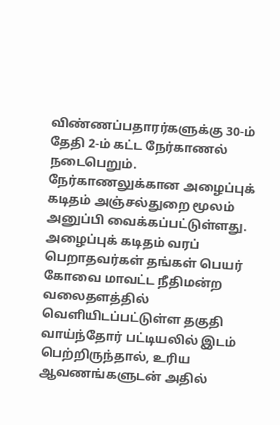விண்ணப்பதாரர்களுக்கு 30-ம் தேதி 2-ம் கட்ட நேர்காணல் நடைபெறும்.
நேர்காணலுக்கான அழைப்புக் கடிதம் அஞ்சல்துறை மூலம் அனுப்பி வைக்கப்பட்டுள்ளது. அழைப்புக் கடிதம் வரப் பெறாதவர்கள் தங்கள் பெயர் கோவை மாவட்ட நீதிமன்ற வலைதளத்தில் வெளியிடப்பட்டுள்ள தகுதி வாய்ந்தோர் பட்டியலில் இடம் பெற்றிருந்தால், உரிய ஆவணங்களுடன் அதில்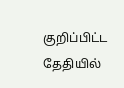குறிப்பிட்ட தேதியில்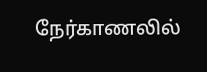நேர்காணலில்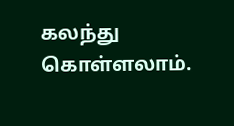கலந்து கொள்ளலாம்.